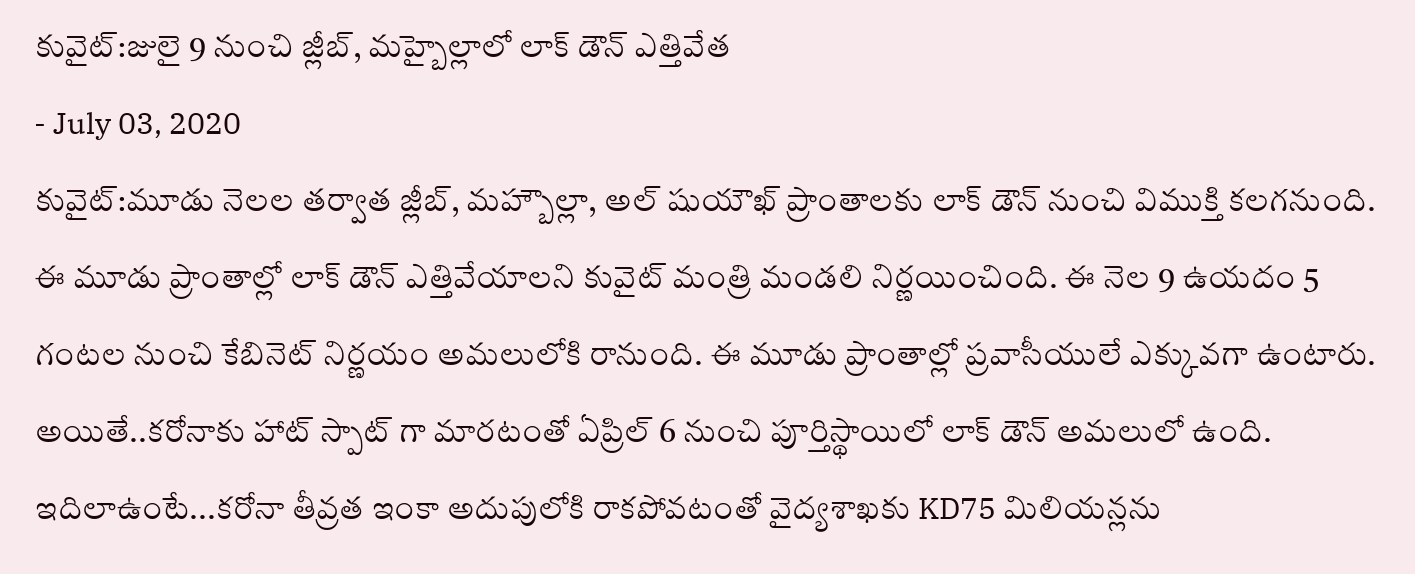కువైట్:జులై 9 నుంచి జ్లీబ్, మహ్బైల్లాలో లాక్ డౌన్ ఎత్తివేత
- July 03, 2020
కువైట్:మూడు నెలల తర్వాత జ్లీబ్, మహ్బౌల్లా, అల్ షుయౌఖ్ ప్రాంతాలకు లాక్ డౌన్ నుంచి విముక్తి కలగనుంది. ఈ మూడు ప్రాంతాల్లో లాక్ డౌన్ ఎత్తివేయాలని కువైట్ మంత్రి మండలి నిర్ణయించింది. ఈ నెల 9 ఉయదం 5 గంటల నుంచి కేబినెట్ నిర్ణయం అమలులోకి రానుంది. ఈ మూడు ప్రాంతాల్లో ప్రవాసీయులే ఎక్కువగా ఉంటారు. అయితే..కరోనాకు హాట్ స్పాట్ గా మారటంతో ఏప్రిల్ 6 నుంచి పూర్తిస్థాయిలో లాక్ డౌన్ అమలులో ఉంది. ఇదిలాఉంటే...కరోనా తీవ్రత ఇంకా అదుపులోకి రాకపోవటంతో వైద్యశాఖకు KD75 మిలియన్లను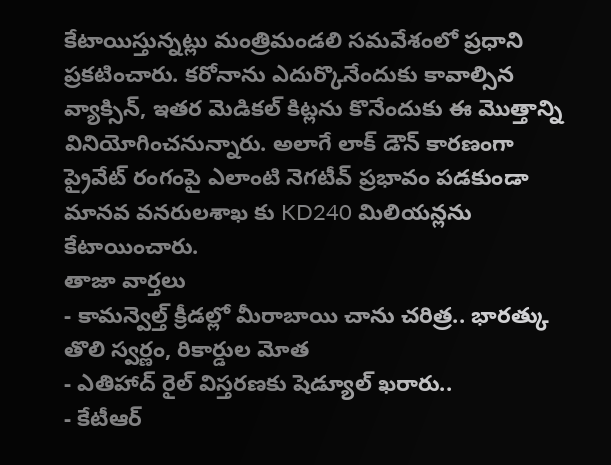కేటాయిస్తున్నట్లు మంత్రిమండలి సమవేశంలో ప్రధాని ప్రకటించారు. కరోనాను ఎదుర్కొనేందుకు కావాల్సిన వ్యాక్సిన్, ఇతర మెడికల్ కిట్లను కొనేందుకు ఈ మొత్తాన్ని వినియోగించనున్నారు. అలాగే లాక్ డౌన్ కారణంగా ప్రైవేట్ రంగంపై ఎలాంటి నెగటీవ్ ప్రభావం పడకుండా మానవ వనరులశాఖ కు KD240 మిలియన్లను కేటాయించారు.
తాజా వార్తలు
- కామన్వెల్త్ క్రీడల్లో మీరాబాయి చాను చరిత్ర.. భారత్కు తొలి స్వర్ణం, రికార్డుల మోత
- ఎతిహాద్ రైల్ విస్తరణకు షెడ్యూల్ ఖరారు..
- కేటీఆర్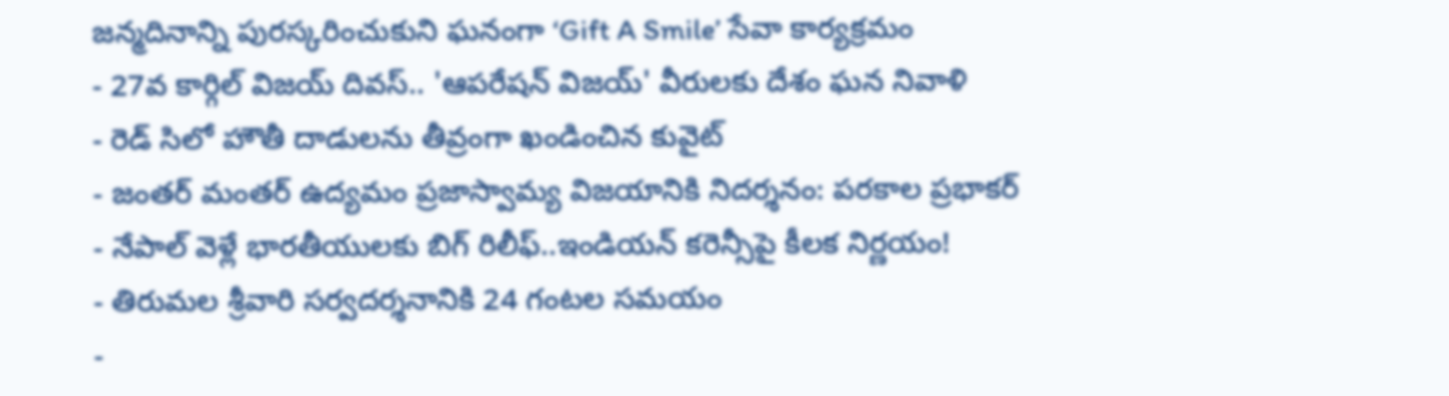జన్మదినాన్ని పురస్కరించుకుని ఘనంగా ‘Gift A Smile’ సేవా కార్యక్రమం
- 27వ కార్గిల్ విజయ్ దివస్.. 'ఆపరేషన్ విజయ్' వీరులకు దేశం ఘన నివాళి
- రెడ్ సిలో హౌతీ దాడులను తీవ్రంగా ఖండించిన కువైట్
- జంతర్ మంతర్ ఉద్యమం ప్రజాస్వామ్య విజయానికి నిదర్శనం: పరకాల ప్రభాకర్
- నేపాల్ వెళ్లే భారతీయులకు బిగ్ రిలీఫ్..ఇండియన్ కరెన్సీపై కీలక నిర్ణయం!
- తిరుమల శ్రీవారి సర్వదర్శనానికి 24 గంటల సమయం
-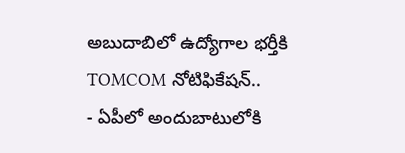అబుదాబిలో ఉద్యోగాల భర్తీకి TOMCOM నోటిఫికేషన్..
- ఏపీలో అందుబాటులోకి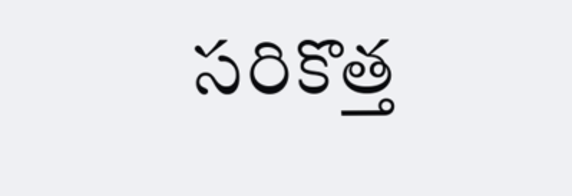సరికొత్త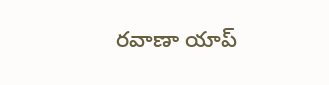రవాణా యాప్